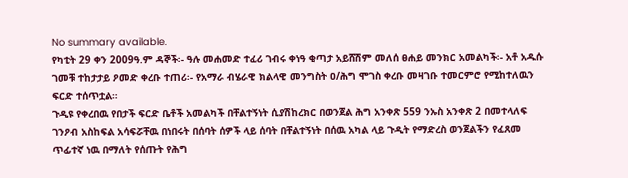No summary available.
የካቲት 29 ቀን 2009ዓ.ም ዳኞች፡- ዓሉ መሐመድ ተፈሪ ገብሩ ቀነዓ ቂጣታ አይሸሽም መለሰ ፀሐይ መንክር አመልካች፡- አቶ አዱሱ ገመቹ ተከታታይ ዖመድ ቀረቡ ተጠሪ፡- የአማራ ብሄራዊ ክልላዊ መንግስት ዐ/ሕግ ሞገስ ቀረቡ መዛገቡ ተመርምሮ የሚከተለዉን ፍርድ ተሰጥቷል።
ጉዲዩ የቀረበዉ የበታች ፍርድ ቤቶች አመልካች በቸልተኝነት ሲያሽከረክር በወንጀል ሕግ አንቀጽ 559 ንኡስ አንቀጽ 2 በመተላለፍ ገንዖብ አስከፍል አሳፍሯቸዉ በነበሩት በሰባት ሰዎች ላይ ሰባት በቸልተኝነት በሰዉ አካል ላይ ጉዲት የማድረስ ወንጀልችን የፈጸመ ጥፊተኛ ነዉ በማለት የሰጡት የሕግ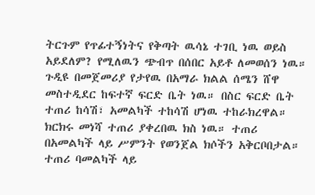ትርጉም የጥፊተኝነትና የቅጣት ዉሳኔ ተገቢ ነዉ ወይስ አይደለም? የሚለዉን ጭብጥ በሰበር አይቶ ለመወሰን ነዉ። ጉዲዩ በመጀመሪያ የታየዉ በአማራ ክልል ሰሜን ሸዋ መስተዲደር ከፍተኛ ፍርድ ቤት ነዉ። በስር ፍርድ ቤት ተጠሪ ከሳሽ፣ አመልካች ተከሳሽ ሆነዉ ተከራክረዋል።
ክርክሩ መነሻ ተጠሪ ያቀረበዉ ክስ ነዉ። ተጠሪ በአመልካች ላይ ሥምንት የወንጀል ክሶችን አቅርቦበታል። ተጠሪ ባመልካች ላይ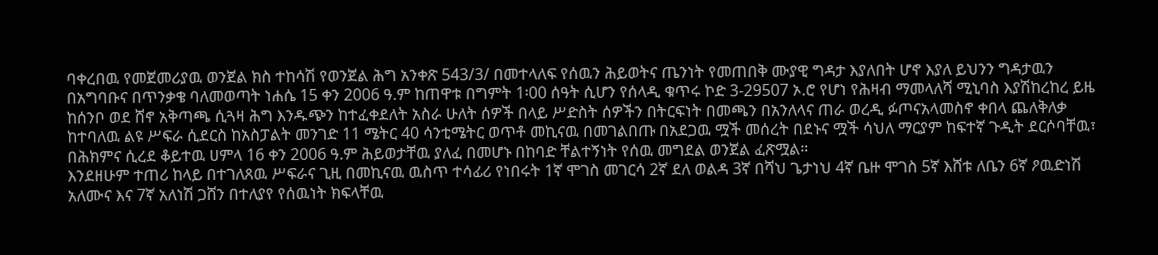ባቀረበዉ የመጀመሪያዉ ወንጀል ክስ ተከሳሽ የወንጀል ሕግ አንቀጽ 543/3/ በመተላለፍ የሰዉን ሕይወትና ጤንነት የመጠበቅ ሙያዊ ግዳታ እያለበት ሆኖ እያለ ይህንን ግዳታዉን በአግባቡና በጥንቃቄ ባለመወጣት ነሐሴ 15 ቀን 2006 ዓ.ም ከጠዋቱ በግምት 1፡00 ሰዓት ሲሆን የሰላዲ ቁጥሩ ኮድ 3-29507 ኦ.ሮ የሆነ የሕዛብ ማመላለሻ ሚኒባስ እያሽከረከረ ይዜ ከሰንቦ ወደ ሸኖ አቅጣጫ ሲጓዛ ሕግ እንዱጭን ከተፈቀደለት አስራ ሁለት ሰዎች በላይ ሥድስት ሰዎችን በትርፍነት በመጫን በአንለላና ጠራ ወረዲ ፉጦናአላመስኖ ቀበላ ጨለቅለቃ ከተባለዉ ልዩ ሥፍራ ሲደርስ ከአስፓልት መንገድ 11 ሜትር 40 ሳንቲሜትር ወጥቶ መኪናዉ በመገልበጡ በአደጋዉ ሟች መሰረት በደኑና ሟች ሳህለ ማርያም ከፍተኛ ጉዲት ደርሶባቸዉ፣ በሕክምና ሲረደ ቆይተዉ ሀምላ 16 ቀን 2006 ዓ.ም ሕይወታቸዉ ያለፈ በመሆኑ በከባድ ቸልተኝነት የሰዉ መግደል ወንጀል ፈጽሟል።
እንደዘሁም ተጠሪ ከላይ በተገለጸዉ ሥፍራና ጊዚ በመኪናዉ ዉስጥ ተሳፊሪ የነበሩት 1ኛ ሞገስ መገርሳ 2ኛ ደለ ወልዳ 3ኛ በሻህ ጌታነህ 4ኛ ቤዙ ሞገስ 5ኛ እሸቱ ለቤን 6ኛ ዖዉድነሽ አለሙና እና 7ኛ አለነሽ ጋሸን በተለያየ የሰዉነት ክፍላቸዉ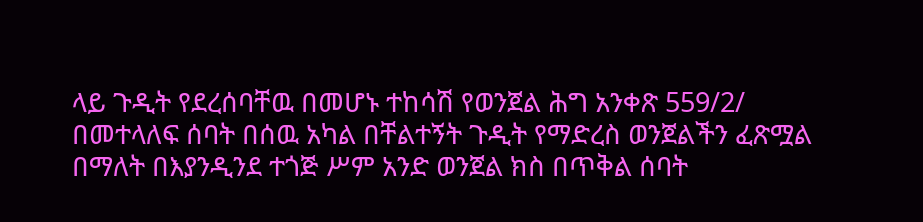ላይ ጉዲት የደረሰባቸዉ በመሆኑ ተከሳሽ የወንጀል ሕግ አንቀጽ 559/2/ በመተላለፍ ሰባት በሰዉ አካል በቸልተኝት ጉዲት የማድረስ ወንጀልችን ፈጽሟል በማለት በእያንዲንደ ተጎጅ ሥም አንድ ወንጀል ክስ በጥቅል ሰባት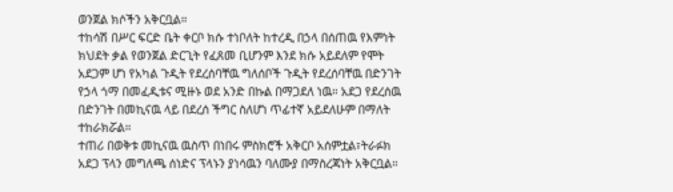ወንጀል ክሶችን አቅርቧል።
ተከሳሽ በሥር ፍርድ ቤት ቀርቦ ክሱ ተነቦለት ከተረዲ በኃላ በሰጠዉ የእምነት ክህደት ቃል የወንጀል ድርጊት የፈጸመ ቢሆንም እንደ ክሱ አይደለም የሞት አደጋም ሆነ የአካል ጉዲት የደረሰባቸዉ ግለሰቦች ጉዲት የደረሰባቸዉ በድንገት የኃላ ጎማ በመፈዲቱና ሚዙኑ ወደ አንድ በኩል በማጋደለ ነዉ። አደጋ የደረሰዉ በድንገት በመኪናዉ ላይ በደረሰ ችግር ስለሆነ ጥፊተኛ አይደለሁም በማለት ተከራክሯል።
ተጠሪ በወቅቱ መኪናዉ ዉስጥ በነበሩ ምስክሮች አቅርቦ አሰምቷል፣ትራፉክ አደጋ ፕላን መግለጫ ሰነድና ፕላኑን ያነሳዉን ባለሙያ በማስረጃነት አቅርቧል።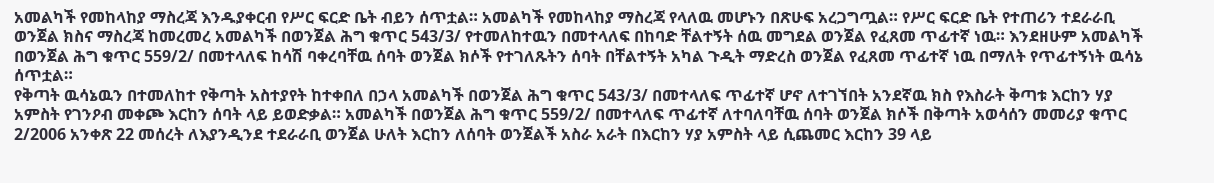አመልካች የመከላከያ ማስረጃ እንዱያቀርብ የሥር ፍርድ ቤት ብይን ሰጥቷል። አመልካች የመከላከያ ማስረጃ የላለዉ መሆኑን በጽሁፍ አረጋግጧል። የሥር ፍርድ ቤት የተጠሪን ተደራራቢ ወንጀል ክስና ማስረጃ ከመረመረ አመልካች በወንጀል ሕግ ቁጥር 543/3/ የተመለከተዉን በመተላለፍ በከባድ ቸልተኝት ሰዉ መግደል ወንጀል የፈጸመ ጥፊተኛ ነዉ። እንደዘሁም አመልካች በወንጀል ሕግ ቁጥር 559/2/ በመተላለፍ ከሳሽ ባቀረባቸዉ ሰባት ወንጀል ክሶች የተገለጹትን ሰባት በቸልተኝት አካል ጉዲት ማድረስ ወንጀል የፈጸመ ጥፊተኛ ነዉ በማለት የጥፊተኝነት ዉሳኔ ሰጥቷል።
የቅጣት ዉሳኔዉን በተመለከተ የቅጣት አስተያየት ከተቀበለ በኃላ አመልካች በወንጀል ሕግ ቁጥር 543/3/ በመተላለፍ ጥፊተኛ ሆኖ ለተገኘበት አንደኛዉ ክስ የእስራት ቅጣቱ እርከን ሃያ አምስት የገንዖብ መቀጮ እርከን ሰባት ላይ ይወድቃል። አመልካች በወንጀል ሕግ ቁጥር 559/2/ በመተላለፍ ጥፊተኛ ለተባለባቸዉ ሰባት ወንጀል ክሶች በቅጣት አወሳሰን መመሪያ ቁጥር 2/2006 አንቀጽ 22 መሰረት ለእያንዲንደ ተደራራቢ ወንጀል ሁለት እርከን ለሰባት ወንጀልች አስራ አራት በእርከን ሃያ አምስት ላይ ሲጨመር እርከን 39 ላይ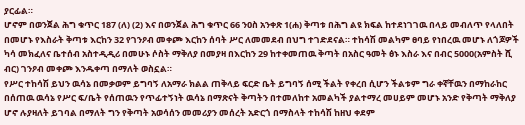ያርፊል።
ሆኖም በወንጀል ሕግ ቁጥር 187 (ለ) (2) እና በወንጀል ሕግ ቁጥር 66 ንዐስ አንቀጽ 1(ሐ) ቅጣቱ በሕግ ልዩ ክፍል ከተደነገገዉ በላይ መብለጥ የላለበት በመሆኑ የእስራት ቅጣቱ እርከን 32 የገንዖብ መቀጮ እርከን ሰባት ሥር ለመመደብ በህግ ተገድደናል። ተከሳሽ መልካም ፀባይ የነበረዉ መሆኑ ለጎጆዎች ካሳ መክፈለና ቤተሰብ አስተዲዲሪ በመሁኑ ሶስት ማቅለያ በመያዛ በእርከን 29 ከተቀመጠዉ ቅጣት በአስር ዓመት ፅኑ እስራ እና በብር 5000(አምስት ሺ ብር) ገንዖብ መቀጮ እንዱቀጣ በማለት ወስኗል።
የሥር ተከሳሽ ይህን ዉሳኔ በመቃወም ይግባኝ ለአማራ ክልል ጠቅላይ ፍርድ ቤት ይግባኝ ሰሚ ችልት የቀረበ ሲሆን ችልቱም ግራ ቀኛቸዉን በማከራከር በሰጠዉ ዉሳኔ የሥር ፍ/ቤት የሰጠዉን የጥፊተኝነት ዉሳኔ በማጽናት ቅጣትን በተመለከተ አመልካች ያልተማረ መሀይም መሆኑ አንድ የቅጣት ማቅለያ ሆኖ ሉያዛለት ይገባል በማለት ግን የቅጣት አወሳሰን መመሪያን መሰረት አድርጎ በማስላት ተከሳሽ ከዘህ ቀደም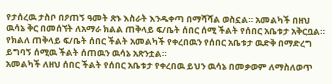የታሰረዉ ታስቦ በዖጠኝ ዓመት ጽኑ እስራት እንዱቀጣ በማሻሻል ወስኗል። አመልካች በዘህ ዉሳኔ ቅር በመሰኘት ለአማራ ክልል ጠቅላይ ፍ/ቤት ሰበር ሰሚ ችልት የሰበር አቤቱታ አቅርቧል። የክልለ ጠቅላይ ፍ/ቤት ሰበር ችልት አመልካች የቀረበዉን የሰበር አቤቱታ ዉድቅ በማድረግ ይግባኝ ሰሚዉ ችልት ሰጠዉን ዉሳኔ አጽንቷል።
አመልካች ለዘህ ሰበር ችልት የሰበር አቤቱታ የቀረበዉ ይህን ዉሳኔ በመቃወም ለማስለወጥ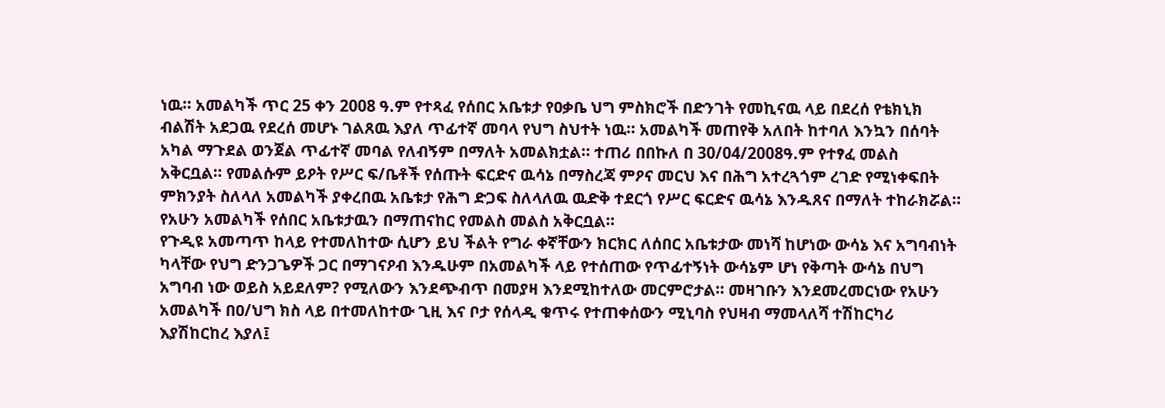ነዉ። አመልካች ጥር 25 ቀን 2008 ዓ.ም የተጻፈ የሰበር አቤቱታ የዐቃቤ ህግ ምስክሮች በድንገት የመኪናዉ ላይ በደረሰ የቴክኒክ ብልሽት አደጋዉ የደረሰ መሆኑ ገልጸዉ እያለ ጥፊተኛ መባላ የህግ ስህተት ነዉ። አመልካች መጠየቅ አለበት ከተባለ እንኳን በሰባት አካል ማጉደል ወንጀል ጥፊተኛ መባል የለብኝም በማለት አመልክቷል። ተጠሪ በበኩለ በ 30/04/2008ዓ.ም የተፃፈ መልስ አቅርቧል። የመልሱም ይዖት የሥር ፍ/ቤቶች የሰጡት ፍርድና ዉሳኔ በማስረጃ ምዖና መርህ እና በሕግ አተረጓጎም ረገድ የሚነቀፍበት ምክንያት ስለላለ አመልካች ያቀረበዉ አቤቱታ የሕግ ድጋፍ ስለላለዉ ዉድቅ ተደርጎ የሥር ፍርድና ዉሳኔ እንዱጸና በማለት ተከራክሯል። የአሁን አመልካች የሰበር አቤቱታዉን በማጠናከር የመልስ መልስ አቅርቧል።
የጉዲዩ አመጣጥ ከላይ የተመለከተው ሲሆን ይህ ችልት የግራ ቀኛቸውን ክርክር ለሰበር አቤቱታው መነሻ ከሆነው ውሳኔ እና አግባብነት ካላቸው የህግ ድንጋጌዎች ጋር በማገናዖብ እንዱሁም በአመልካች ላይ የተሰጠው የጥፊተኝነት ውሳኔም ሆነ የቅጣት ውሳኔ በህግ አግባብ ነው ወይስ አይደለም? የሚለውን እንደጭብጥ በመያዛ እንደሚከተለው መርምሮታል። መዛገቡን እንደመረመርነው የአሁን አመልካች በዐ/ህግ ክስ ላይ በተመለከተው ጊዚ እና ቦታ የሰላዲ ቁጥሩ የተጠቀሰውን ሚኒባስ የህዛብ ማመላለሻ ተሽከርካሪ እያሽከርከረ እያለ፤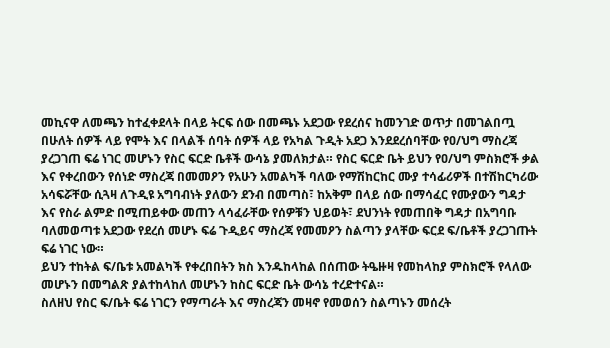መኪናዋ ለመጫን ከተፈቀደላት በላይ ትርፍ ሰው በመጫኑ አደጋው የደረሰና ከመንገድ ወጥታ በመገልበጧ በሁለት ሰዎች ላይ የሞት እና በላልች ሰባት ሰዎች ላይ የአካል ጉዲት አደጋ እንደደረሰባቸው የዐ/ህግ ማስረጃ ያረጋገጠ ፍሬ ነገር መሆኑን የስር ፍርድ ቤቶች ውሳኔ ያመለክታል። የስር ፍርድ ቤት ይህን የዐ/ህግ ምስክሮች ቃል እና የቀረበውን የሰነድ ማስረጃ በመመዖን የአሁን አመልካች ባለው የማሽከርከር ሙያ ተሳፊሪዎች በተሽከርካሪው አሳፍሯቸው ሲጓዛ ለጉዲዩ አግባብነት ያለውን ደንብ በመጣስ፣ ከአቅም በላይ ሰው በማሳፈር የሙያውን ግዳታ እና የስራ ልምድ በሚጠይቀው መጠን ላሳፈራቸው የሰዎቹን ህይወት፣ ደህንነት የመጠበቅ ግዳታ በአግባቡ ባለመወጣቱ አደጋው የደረሰ መሆኑ ፍሬ ጉዲይና ማስረጃ የመመዖን ስልጣን ያላቸው ፍርደ ፍ/ቤቶች ያረጋገጡት ፍሬ ነገር ነው።
ይህን ተከትል ፍ/ቤቱ አመልካች የቀረበበትን ክስ እንዱከላከል በሰጠው ትዔዙዛ የመከላከያ ምስክሮች የላለው መሆኑን በመግልጽ ያልተከላከለ መሆኑን ከስር ፍርድ ቤት ውሳኔ ተረድተናል።
ስለዘህ የስር ፍ/ቤት ፍሬ ነገርን የማጣራት እና ማስረጃን መዛኖ የመወሰን ስልጣኑን መሰረት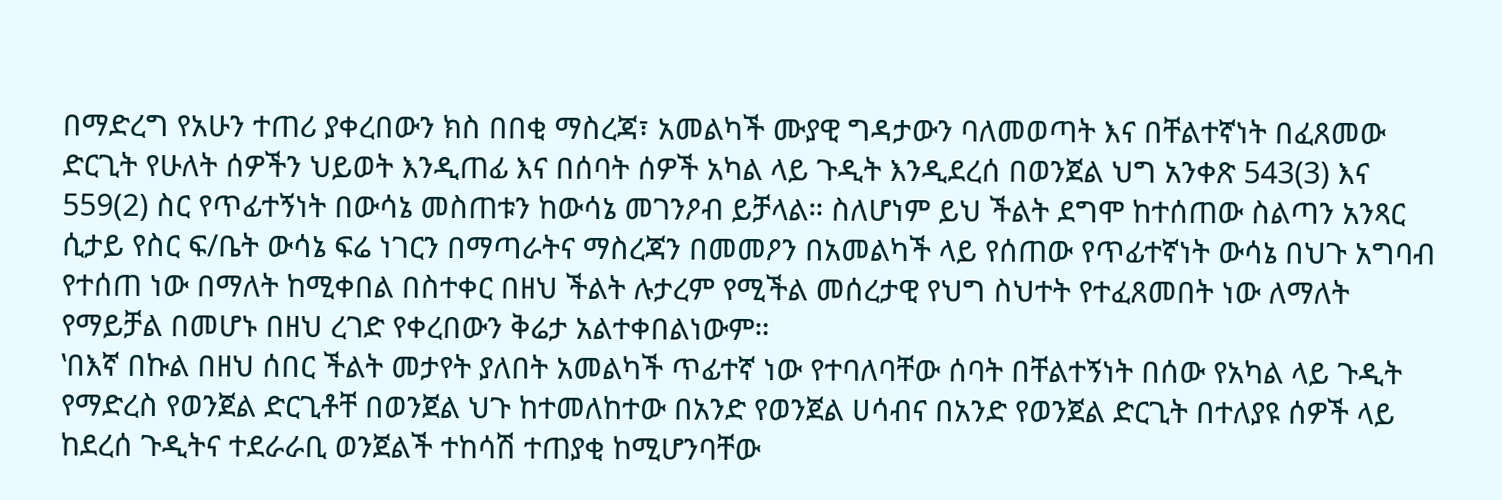በማድረግ የአሁን ተጠሪ ያቀረበውን ክስ በበቂ ማስረጃ፣ አመልካች ሙያዊ ግዳታውን ባለመወጣት እና በቸልተኛነት በፈጸመው ድርጊት የሁለት ሰዎችን ህይወት እንዲጠፊ እና በሰባት ሰዎች አካል ላይ ጉዲት እንዲደረሰ በወንጀል ህግ አንቀጽ 543(3) እና 559(2) ስር የጥፊተኝነት በውሳኔ መስጠቱን ከውሳኔ መገንዖብ ይቻላል። ስለሆነም ይህ ችልት ደግሞ ከተሰጠው ስልጣን አንጻር ሲታይ የስር ፍ/ቤት ውሳኔ ፍሬ ነገርን በማጣራትና ማስረጃን በመመዖን በአመልካች ላይ የሰጠው የጥፊተኛነት ውሳኔ በህጉ አግባብ የተሰጠ ነው በማለት ከሚቀበል በስተቀር በዘህ ችልት ሉታረም የሚችል መሰረታዊ የህግ ስህተት የተፈጸመበት ነው ለማለት የማይቻል በመሆኑ በዘህ ረገድ የቀረበውን ቅሬታ አልተቀበልነውም።
‛በእኛ በኩል በዘህ ሰበር ችልት መታየት ያለበት አመልካች ጥፊተኛ ነው የተባለባቸው ሰባት በቸልተኝነት በሰው የአካል ላይ ጉዲት የማድረስ የወንጀል ድርጊቶቸ በወንጀል ህጉ ከተመለከተው በአንድ የወንጀል ሀሳብና በአንድ የወንጀል ድርጊት በተለያዩ ሰዎች ላይ ከደረሰ ጉዲትና ተደራራቢ ወንጀልች ተከሳሽ ተጠያቂ ከሚሆንባቸው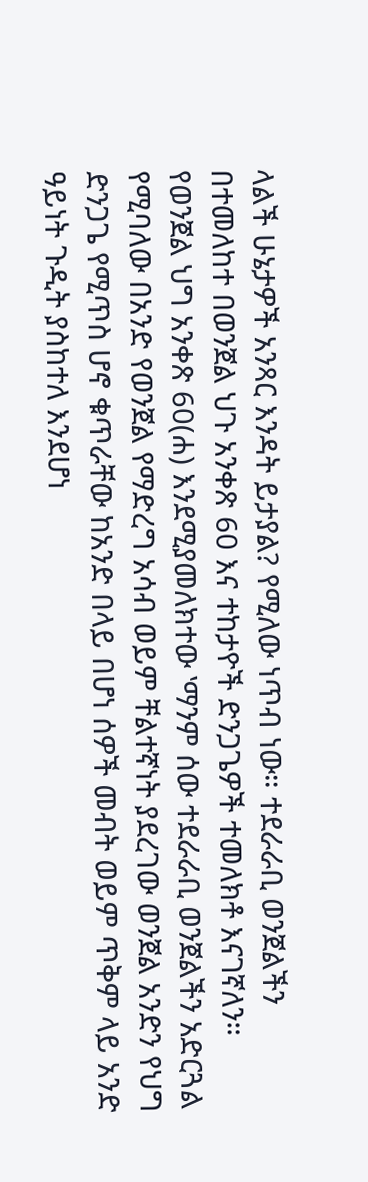ላልች ሁኔታዎች አንጻር እንዳት ይታያል? የሚለው ነጥብ ነው። ተደራራቢ ወንጀልችን በተመለከተ በወንጀል ህጉ አንቀጽ 60 እና ተከታዮች ድንጋጌዎች ተመለክቶ እናገኛለን። የወንጀል ህግ አንቀጽ 60(ሐ) እንደሚያመለክተው ‛ማንም ሰው ተደራራቢ ወንጀልችን አድርጓል የሚባለው በአንድ የወንጀል የማድረግ አሳብ ወይም ቸልተኛነት ያደረገው ወንጀል አንድን የህግ ድንጋጌ የሚጥስ ሆኖ ቁጥራቸው ከአንድ በላይ በሆነ ሰዎች መብት ወይም ጥቅም ላይ አንድ ዓይነት ጉዲት ያስከተለ እንደሆነ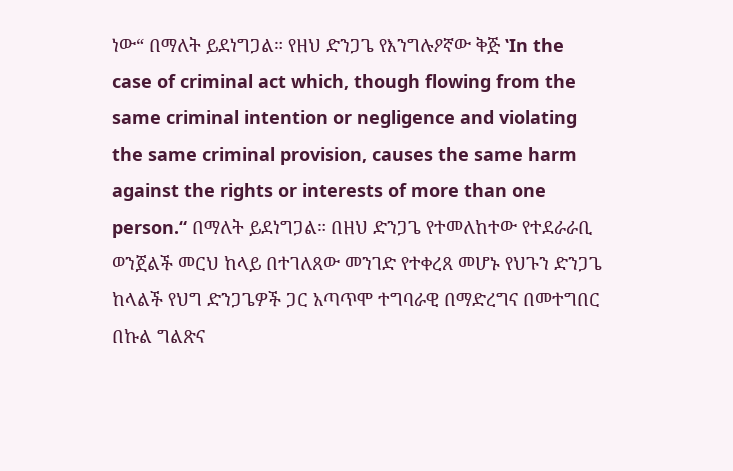ነው“ በማለት ይደነግጋል። የዘህ ድንጋጌ የእንግሉዖኛው ቅጅ ‛In the case of criminal act which, though flowing from the same criminal intention or negligence and violating the same criminal provision, causes the same harm against the rights or interests of more than one person.“ በማለት ይደነግጋል። በዘህ ድንጋጌ የተመለከተው የተደራራቢ ወንጀልች መርህ ከላይ በተገለጸው መንገድ የተቀረጸ መሆኑ የህጉን ድንጋጌ ከላልች የህግ ድንጋጌዎች ጋር አጣጥሞ ተግባራዊ በማድረግና በመተግበር በኩል ግልጽና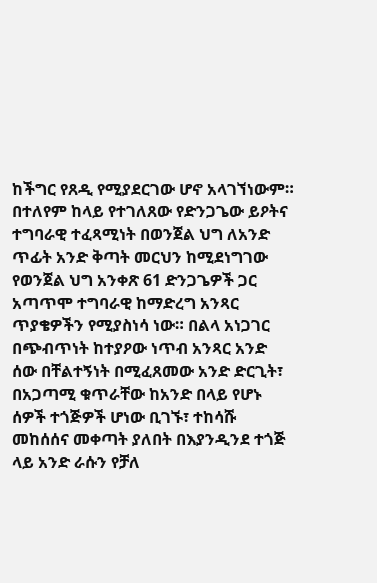ከችግር የጸዲ የሚያደርገው ሆኖ አላገኘነውም።
በተለየም ከላይ የተገለጸው የድንጋጌው ይዖትና ተግባራዊ ተፈጻሚነት በወንጀል ህግ ለአንድ ጥፊት አንድ ቅጣት መርህን ከሚደነግገው የወንጀል ህግ አንቀጽ 61 ድንጋጌዎች ጋር አጣጥሞ ተግባራዊ ከማድረግ አንጻር ጥያቄዎችን የሚያስነሳ ነው። በልላ አነጋገር በጭብጥነት ከተያዖው ነጥብ አንጻር አንድ ሰው በቸልተኝነት በሚፈጸመው አንድ ድርጊት፣ በአጋጣሚ ቁጥራቸው ከአንድ በላይ የሆኑ ሰዎች ተጎጅዎች ሆነው ቢገኙ፣ ተከሳሹ መከሰሰና መቀጣት ያለበት በእያንዲንደ ተጎጅ ላይ አንድ ራሱን የቻለ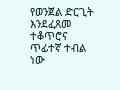የወንጀል ድርጊት እንደፈጸመ ተቆጥሮና ጥፊተኛ ተብል ነው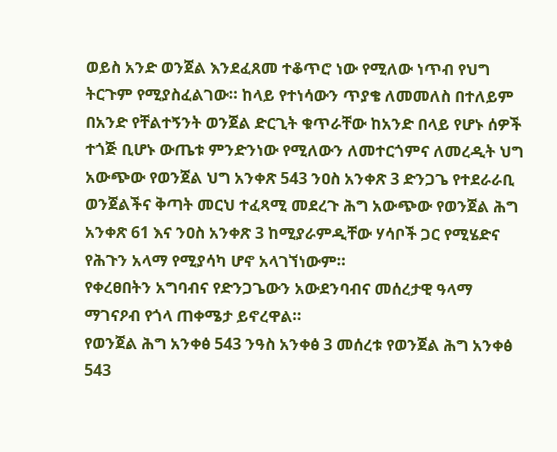ወይስ አንድ ወንጀል እንደፈጸመ ተቆጥሮ ነው የሚለው ነጥብ የህግ ትርጉም የሚያስፈልገው። ከላይ የተነሳውን ጥያቄ ለመመለስ በተለይም በአንድ የቸልተኝንት ወንጀል ድርጊት ቁጥራቸው ከአንድ በላይ የሆኑ ሰዎች ተጎጅ ቢሆኑ ውጤቱ ምንድንነው የሚለውን ለመተርጎምና ለመረዲት ህግ አውጭው የወንጀል ህግ አንቀጽ 543 ንዐስ አንቀጽ 3 ድንጋጌ የተደራራቢ ወንጀልችና ቅጣት መርህ ተፈጻሚ መደረጉ ሕግ አውጭው የወንጀል ሕግ አንቀጽ 61 እና ንዐስ አንቀጽ 3 ከሚያራምዲቸው ሃሳቦች ጋር የሚሄድና የሕጉን አላማ የሚያሳካ ሆኖ አላገኘነውም።
የቀረፀበትን አግባብና የድንጋጌውን አውደንባብና መሰረታዊ ዓላማ ማገናዖብ የጎላ ጠቀሜታ ይኖረዋል።
የወንጀል ሕግ አንቀፅ 543 ንዓስ አንቀፅ 3 መሰረቱ የወንጀል ሕግ አንቀፅ 543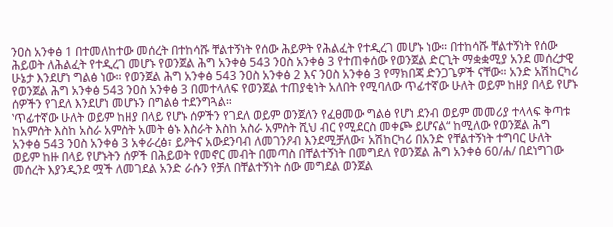ንዐስ አንቀፅ 1 በተመለከተው መሰረት በተከሳሹ ቸልተኝነት የሰው ሕይዎት የሕልፈት የተዲረገ መሆኑ ነው። በተከሳሹ ቸልተኝነት የሰው ሕይወት ለሕልፈት የተዲረገ መሆኑ የወንጀል ሕግ አንቀፅ 543 ንዐስ አንቀፅ 3 የተጠቀሰው የወንጀል ድርጊት ማቋቋሚያ አንደ መሰረታዊ ሁኔታ እንደሆነ ግልፅ ነው። የወንጀል ሕግ አንቀፅ 543 ንዐስ አንቀፅ 2 እና ንዐስ አንቀፅ 3 የማክበጃ ድንጋጌዎች ናቸው። አንድ አሽከርካሪ የወንጀል ሕግ አንቀፅ 543 ንዐስ አንቀፅ 3 በመተላለፍ የወንጀል ተጠያቂነት አለበት የሚባለው ጥፊተኛው ሁለት ወይም ከዘያ በላይ የሆኑ ሰዎችን የገደለ እንደሆነ መሆኑን በግልፅ ተደንግጓል።
‛ጥፊተኛው ሁለት ወይም ከዘያ በላይ የሆኑ ሰዎችን የገደለ ወይም ወንጀለን የፈፀመው ግልፅ የሆነ ደንብ ወይም መመሪያ ተላላፍ ቅጣቱ ከአምሰት እስከ አስራ አምስት አመት ፅኑ እስራት እስከ አስራ አምስት ሺህ ብር የሚደርስ መቀጮ ይሆናል“ ከሚለው የወንጀል ሕግ አንቀፅ 543 ንዐስ አንቀፅ 3 አቀራረፅ፣ ይዖትና አውደንባብ ለመገንዖብ እንደሚቻለው፣ አሽከርካሪ በአንድ የቸልተኝነት ተግባር ሁለት ወይም ከዙ በላይ የሆኑትን ሰዎች በሕይወት የመኖር መብት በመጣስ በቸልተኝነት በመግደለ የወንጀል ሕግ አንቀፅ 60/ሐ/ በደነግገው መሰረት እያንዲንደ ሟች ለመገደል አንድ ራሱን የቻለ በቸልተኝነት ሰው መግደል ወንጀል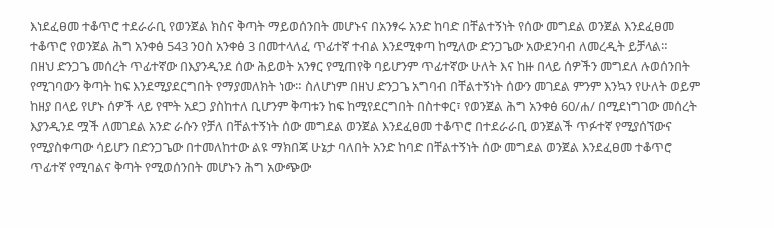እነደፈፀመ ተቆጥሮ ተደራራቢ የወንጀል ክስና ቅጣት ማይወሰንበት መሆኑና በአንፃሩ አንድ ከባድ በቸልተኝነት የሰው መግደል ወንጀል እንደፈፀመ ተቆጥሮ የወንጀል ሕግ አንቀፅ 543 ንዐስ አንቀፅ 3 በመተላለፈ ጥፊተኛ ተብል እንደሚቀጣ ከሚለው ድንጋጌው አውደንባብ ለመረዲት ይቻላል።
በዘህ ድንጋጌ መሰረት ጥፊተኛው በእያንዲንደ ሰው ሕይወት አንፃር የሚጠየቅ ባይሆንም ጥፊተኛው ሁለት እና ከዙ በላይ ሰዎችን መግደለ ሉወሰንበት የሚገባውን ቅጣት ከፍ እንደሚያደርግበት የማያመለክት ነው። ስለሆነም በዘህ ድንጋጌ አግባብ በቸልተኝነት ሰውን መገደል ምንም እንኳን የሁለት ወይም ከዘያ በላይ የሆኑ ሰዎች ላይ የሞት አደጋ ያስከተለ ቢሆንም ቅጣቱን ከፍ ከሚየደርግበት በስተቀር፣ የወንጀል ሕግ አንቀፅ 60/ሐ/ በሚደነግገው መሰረት እያንዲንደ ሟች ለመገደል አንድ ራሱን የቻለ በቸልተኝነት ሰው መግደል ወንጀል እንደፈፀመ ተቆጥሮ በተደራራቢ ወንጀልች ጥፉተኛ የሚያሰኘውና የሚያስቀጣው ሳይሆን በድንጋጌው በተመለከተው ልዩ ማክበጃ ሁኔታ ባለበት አንድ ከባድ በቸልተኝነት ሰው መግደል ወንጀል እንደፈፀመ ተቆጥሮ ጥፊተኛ የሚባልና ቅጣት የሚወሰንበት መሆኑን ሕግ አውጭው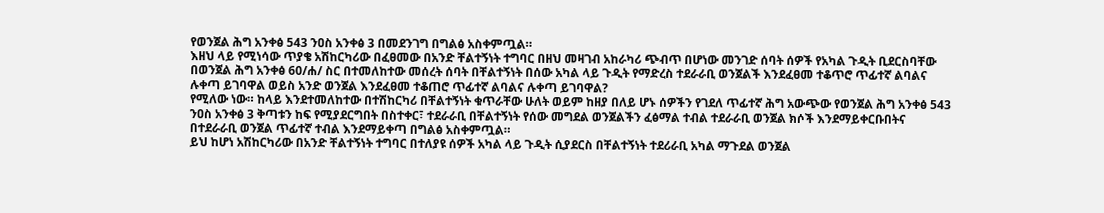የወንጀል ሕግ አንቀፅ 543 ንዐስ አንቀፅ 3 በመደንገግ በግልፅ አስቀምጧል።
እዘህ ላይ የሚነሳው ጥያቄ አሽከርካሪው በፈፀመው በአንድ ቸልተኝነት ተግባር በዘህ መዛገብ አከራካሪ ጭብጥ በሆነው መንገድ ሰባት ሰዎች የአካል ጉዲት ቢደርስባቸው በወንጀል ሕግ አንቀፅ 60/ሐ/ ስር በተመለከተው መሰረት ሰባት በቸልተኝነት በሰው አካል ላይ ጉዲት የማድረስ ተደራራቢ ወንጀልች እንደፈፀመ ተቆጥሮ ጥፊተኛ ልባልና ሉቀጣ ይገባዋል ወይስ አንድ ወንጀል እንደፈፀመ ተቆጠሮ ጥፊተኛ ልባልና ሉቀጣ ይገባዋል?
የሚለው ነው። ከላይ እንደተመለከተው በተሽከርካሪ በቸልተኝነት ቁጥራቸው ሁለት ወይም ከዘያ በለይ ሆኑ ሰዎችን የገደለ ጥፊተኛ ሕግ አውጭው የወንጀል ሕግ አንቀፅ 543 ንዐስ አንቀፅ 3 ቅጣቱን ከፍ የሚያደርግበት በስተቀር፣ ተደራራቢ በቸልተኝነት የሰው መግደል ወንጀልችን ፈፅማል ተብል ተደራራቢ ወንጀል ክሶች እንደማይቀርቡበትና በተደራራቢ ወንጀል ጥፊተኛ ተብል እንደማይቀጣ በግልፅ አስቀምጧል።
ይህ ከሆነ አሽከርካሪው በአንድ ቸልተኝነት ተግባር በተለያዩ ሰዎች አካል ላይ ጉዲት ሲያደርስ በቸልተኝነት ተደሪራቢ አካል ማጉደል ወንጀል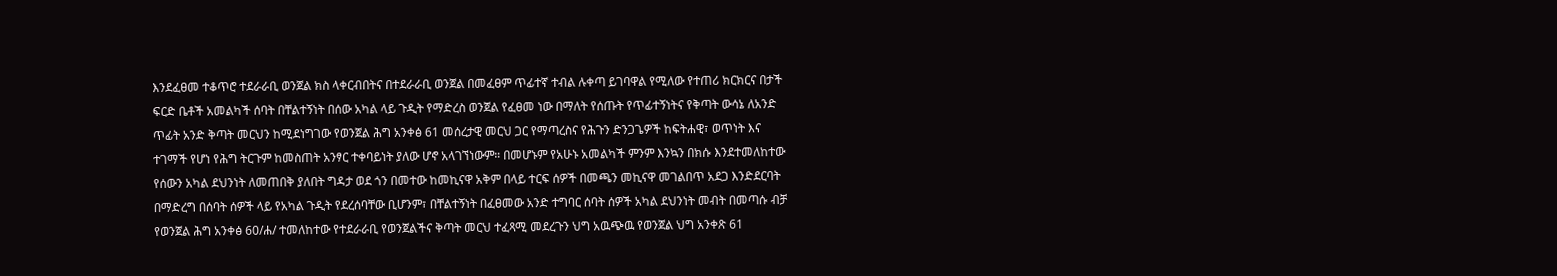እንደፈፀመ ተቆጥሮ ተደራራቢ ወንጀል ክስ ላቀርብበትና በተደራራቢ ወንጀል በመፈፀም ጥፊተኛ ተብል ሉቀጣ ይገባዋል የሚለው የተጠሪ ክርክርና በታች ፍርድ ቤቶች አመልካች ሰባት በቸልተኝነት በሰው አካል ላይ ጉዲት የማድረስ ወንጀል የፈፀመ ነው በማለት የሰጡት የጥፊተኝነትና የቅጣት ውሳኔ ለአንድ ጥፊት አንድ ቅጣት መርህን ከሚደነግገው የወንጀል ሕግ አንቀፅ 61 መሰረታዊ መርህ ጋር የማጣረስና የሕጉን ድንጋጌዎች ከፍትሐዊ፣ ወጥነት እና ተገማች የሆነ የሕግ ትርጉም ከመስጠት አንፃር ተቀባይነት ያለው ሆኖ አላገኘነውም። በመሆኑም የአሁኑ አመልካች ምንም እንኳን በክሱ እንደተመለከተው የሰውን አካል ደህንነት ለመጠበቅ ያለበት ግዳታ ወደ ጎን በመተው ከመኪናዋ አቅም በላይ ተርፍ ሰዎች በመጫን መኪናዋ መገልበጥ አደጋ እንድደርባት በማድረግ በሰባት ሰዎች ላይ የአካል ጉዲት የደረሰባቸው ቢሆንም፣ በቸልተኝነት በፈፀመው አንድ ተግባር ሰባት ሰዎች አካል ደህንነት መብት በመጣሱ ብቻ የወንጀል ሕግ አንቀፅ 60/ሐ/ ተመለከተው የተደራራቢ የወንጀልችና ቅጣት መርህ ተፈጻሚ መደረጉን ህግ አዉጭዉ የወንጀል ህግ አንቀጽ 61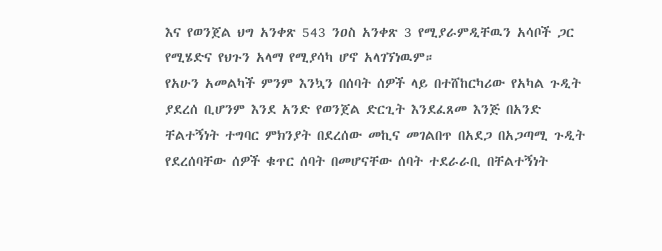እና የወንጀል ህግ አንቀጽ 543 ንዐስ አንቀጽ 3 የሚያራምዲቸዉን አሳቦች ጋር የሚሄድና የህጉን አላማ የሚያሳካ ሆኖ አላገኘነዉም።
የአሁን አመልካች ምንም እንኳን በሰባት ሰዎች ላይ በተሸከርካሪው የአካል ጉዲት ያደረሰ ቢሆንም እንደ አንድ የወንጀል ድርጊት እንደፈጸመ እንጅ በአንድ ቸልተኝነት ተግባር ምክንያት በደረሰው መኪና መገልበጥ በአደጋ በአጋጣሚ ጉዲት የደረሰባቸው ሰዎች ቁጥር ሰባት በመሆናቸው ሰባት ተደራራቢ በቸልተኝነት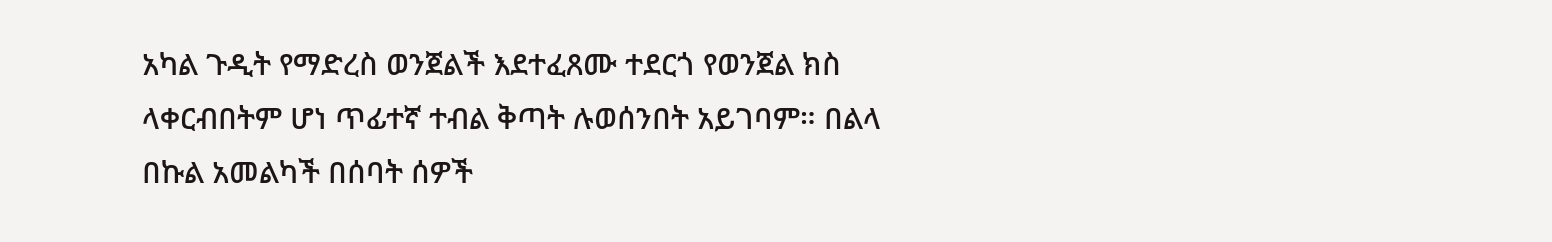አካል ጉዲት የማድረስ ወንጀልች እደተፈጸሙ ተደርጎ የወንጀል ክስ ላቀርብበትም ሆነ ጥፊተኛ ተብል ቅጣት ሉወሰንበት አይገባም። በልላ በኩል አመልካች በሰባት ሰዎች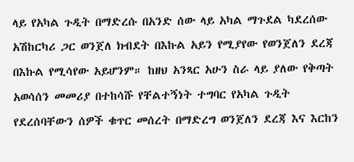ላይ የአካል ጉዲት በማድረሱ በአንድ ሰው ላይ አካል ማጉደል ካደረሰው አሽከርካሪ ጋር ወንጀለ ክብደት በእኩል አይን የሚያየው የወንጀለን ደረጃ በእኩል የሚሳየው አይሆንም። ከዘህ አንጻር አሁን ስራ ላይ ያለው የቅጣት አወሳሰን መመሪያ በተከሳሹ የቸልተኝነት ተግባር የአካል ጉዲት የደረሰባቸውን ሰዎች ቁጥር መሰረት በማድረግ ወንጀለን ደረጃ እና እርከን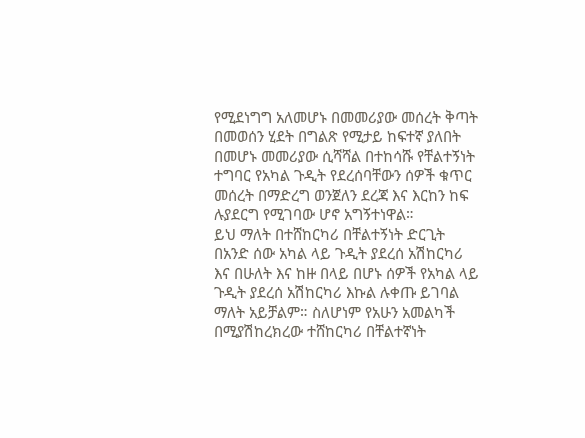የሚደነግግ አለመሆኑ በመመሪያው መሰረት ቅጣት በመወሰን ሂደት በግልጽ የሚታይ ከፍተኛ ያለበት በመሆኑ መመሪያው ሲሻሻል በተከሳሹ የቸልተኝነት ተግባር የአካል ጉዲት የደረሰባቸውን ሰዎች ቁጥር መሰረት በማድረግ ወንጀለን ደረጃ እና እርከን ከፍ ሉያደርግ የሚገባው ሆኖ አግኝተነዋል።
ይህ ማለት በተሸከርካሪ በቸልተኝነት ድርጊት በአንድ ሰው አካል ላይ ጉዲት ያደረሰ አሽከርካሪ እና በሁለት እና ከዙ በላይ በሆኑ ሰዎች የአካል ላይ ጉዲት ያደረሰ አሽከርካሪ እኩል ሉቀጡ ይገባል ማለት አይቻልም። ስለሆነም የአሁን አመልካች በሚያሽከረክረው ተሸከርካሪ በቸልተኛነት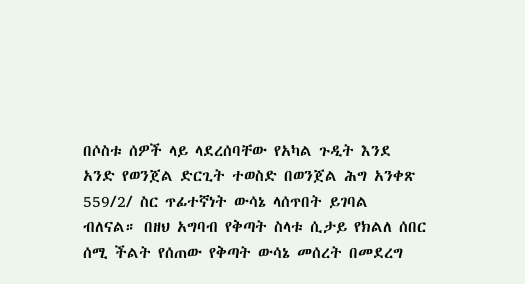በሶስቱ ሰዎች ላይ ላደረሰባቸው የአካል ጉዲት እንደ አንድ የወንጀል ድርጊት ተወስድ በወንጀል ሕግ አንቀጽ 559/2/ ስር ጥፊተኛነት ውሳኔ ላሰጥበት ይገባል ብለናል። በዘህ አግባብ የቅጣት ስላቱ ሲታይ የክልለ ሰበር ሰሚ ችልት የሰጠው የቅጣት ውሳኔ መሰረት በመደረግ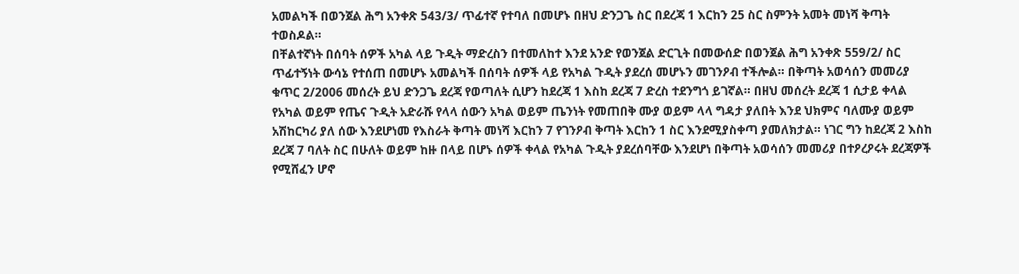አመልካች በወንጀል ሕግ አንቀጽ 543/3/ ጥፊተኛ የተባለ በመሆኑ በዘህ ድንጋጌ ስር በደረጃ 1 እርከን 25 ስር ስምንት አመት መነሻ ቅጣት ተወስዶል።
በቸልተኛነት በሰባት ሰዎች አካል ላይ ጉዲት ማድረስን በተመለከተ እንደ አንድ የወንጀል ድርጊት በመውሰድ በወንጀል ሕግ አንቀጽ 559/2/ ስር ጥፊተኝነት ውሳኔ የተሰጠ በመሆኑ አመልካች በሰባት ሰዎች ላይ የአካል ጉዲት ያደረሰ መሆኑን መገንዖብ ተችሎል። በቅጣት አወሳሰን መመሪያ ቁጥር 2/2006 መሰረት ይህ ድንጋጌ ደረጃ የወጣለት ሲሆን ከደረጃ 1 እስከ ደረጃ 7 ድረስ ተደንግጎ ይገኛል። በዘህ መሰረት ደረጃ 1 ሲታይ ቀላል የአካል ወይም የጤና ጉዲት አድራሹ የላላ ሰውን አካል ወይም ጤንነት የመጠበቅ ሙያ ወይም ላላ ግዳታ ያለበት እንደ ህክምና ባለሙያ ወይም አሽከርካሪ ያለ ሰው እንደሆነመ የእስራት ቅጣት መነሻ እርከን 7 የገንዖብ ቅጣት እርከን 1 ስር እንደሚያስቀጣ ያመለክታል። ነገር ግን ከደረጃ 2 እስከ ደረጃ 7 ባለት ስር በሁለት ወይም ከዙ በላይ በሆኑ ሰዎች ቀላል የአካል ጉዲት ያደረሰባቸው እንደሆነ በቅጣት አወሳሰን መመሪያ በተዖረዖሩት ደረጃዎች የሚሸፈን ሆኖ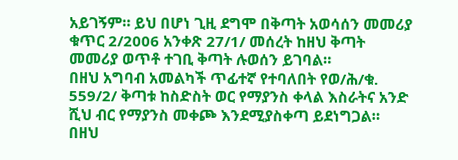አይገኝም። ይህ በሆነ ጊዚ ደግሞ በቅጣት አወሳሰን መመሪያ ቁጥር 2/2006 አንቀጽ 27/1/ መሰረት ከዘህ ቅጣት መመሪያ ወጥቶ ተገቢ ቅጣት ሉወሰን ይገባል።
በዘህ አግባብ አመልካች ጥፊተኛ የተባለበት የወ/ሕ/ቁ. 559/2/ ቅጣቱ ከስድስት ወር የማያንስ ቀላል እስራትና አንድ ሺህ ብር የማያንስ መቀጮ እንደሚያስቀጣ ይደነግጋል።
በዘህ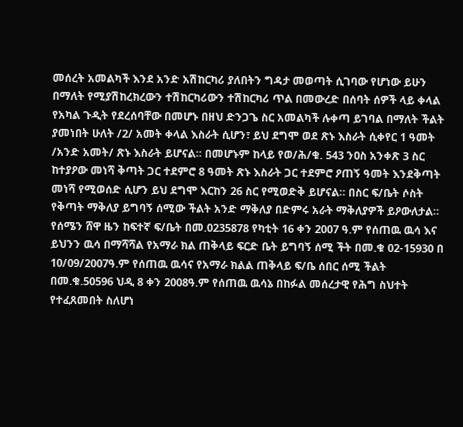መሰረት አመልካች እንደ አንድ አሽከርካሪ ያለበትን ግዳታ መወጣት ሲገባው የሆነው ይሁን በማለት የሚያሽከረክረውን ተሽከርካሪውን ተሽከርካሪ ጥል በመውረድ በሰባት ሰዎች ላይ ቀላል የአካል ጉዲት የደረሰባቸው በመሆኑ በዘህ ድንጋጌ ስር አመልካች ሉቀጣ ይገባል በማለት ችልት ያመነበት ሁለት /2/ አመት ቀላል እስራት ሲሆን፣ ይህ ደግሞ ወደ ጽኑ እስራት ሲቀየር 1 ዓመት /አንድ አመት/ ጽኑ እስራት ይሆናል። በመሆኑም ከላይ የወ/ሕ/ቁ. 543 ንዐስ አንቀጽ 3 ስር ከተያዖው መነሻ ቅጣት ጋር ተደምሮ 8 ዓመት ጽኑ እስራት ጋር ተደምሮ ዖጠኝ ዓመት እንደቅጣት መነሻ የሚወሰድ ሲሆን ይህ ደግሞ እርከን 26 ስር የሚወድቅ ይሆናል። በስር ፍ/ቤት ሶስት የቅጣት ማቅለያ ይግባኝ ሰሚው ችልት አንድ ማቅለያ በድምሩ አራት ማቅለያዎች ይዖውለታል።
የሰሜን ሸዋ ዜን ከፍተኛ ፍ/ቤት በመ.0235878 የካቲት 16 ቀን 2007 ዓ.ም የሰጠዉ ዉሳ እና ይህንን ዉሳ በማሻሻል የአማራ ክል ጠቅላይ ፍርድ ቤት ይግባኝ ሰሚ ችት በመ.ቁ 02-15930 በ 10/09/2007ዓ.ም የሰጠዉ ዉሳና የአማራ ክልል ጠቅላይ ፍ/ቤ ሰበር ሰሚ ችልት በመ.ቁ.50596 ህዲ 8 ቀን 2008ዓ.ም የሰጠዉ ዉሳኔ በከፉል መሰረታዊ የሕግ ስህተት የተፈጸመበት ስለሆነ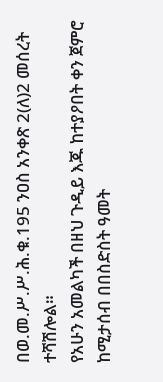በወ.መ.ሥ.ሥ.ሕ.ቁ.195 ንዐስ አንቀጽ 2(ለ)2 መሰረት ተሻሽሎል።
የአሁን አመልካች በዘህ ጉዲይ እጁ ከተያዖበት ቀን ጀምሮ ከሚታሰብ በበስድስት ዓመት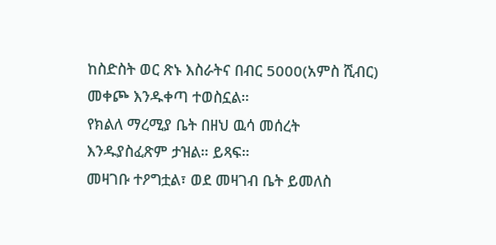ከስድስት ወር ጽኑ እስራትና በብር 5000(አምስ ሺብር) መቀጮ እንዱቀጣ ተወስኗል።
የክልለ ማረሚያ ቤት በዘህ ዉሳ መሰረት እንዱያስፈጽም ታዝል። ይጻፍ።
መዛገቡ ተዖግቷል፣ ወደ መዛገብ ቤት ይመለስ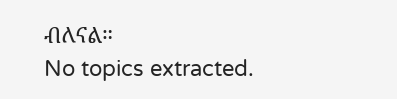ብለናል።
No topics extracted.